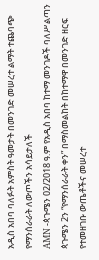አዲስ አበባ ባለፉት አምስት ዓመታት በመንገድ መሠረተ ልማት ተጨባጭ የማንሰራራት ለውጦችን አሳይታለች
AMN -ጳጉሜን 02/2018 ዓ.ም የአዲስ አበባ ከተማ መንገዶች ባለሥልጣን ጳጉሜን 2ን “የማንሰራራት ቀን” በማስመልከት በከተማዋ በመንገድ ዘርፍ የተመዘገቡ ውጤቶችና መሠረተ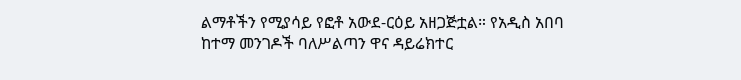ልማቶችን የሚያሳይ የፎቶ አውደ-ርዕይ አዘጋጅቷል። የአዲስ አበባ ከተማ መንገዶች ባለሥልጣን ዋና ዳይሬክተር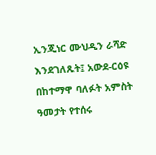ኢንጂነር ሙህዲን ራሻድ እንደገለጹት፤ አውደ-ርዕዩ በከተማዋ ባለፉት አምስት ዓመታት የተሰሩ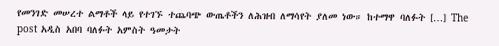የመንገድ መሠረተ ልማቶች ላይ የተገኙ ተጨባጭ ውጤቶችን ለሕዝብ ለማሳየት ያለመ ነው። ከተማዋ ባለፉት […] The post አዲስ አበባ ባለፉት አምስት ዓመታት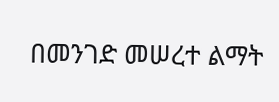በመንገድ መሠረተ ልማት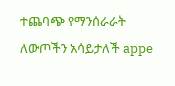ተጨባጭ የማንሰራራት ለውጦችን አሳይታለች appe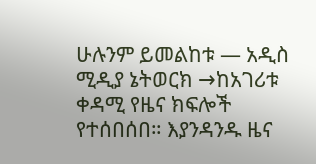ሁሉንም ይመልከቱ — አዲስ ሚዲያ ኔትወርክ →ከአገሪቱ ቀዳሚ የዜና ክፍሎች የተሰበሰበ። እያንዳንዱ ዜና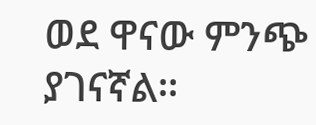ወደ ዋናው ምንጭ ያገናኛል።